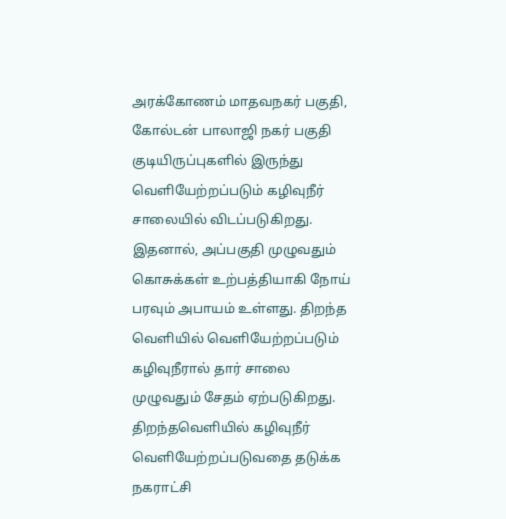அரக்கோணம் மாதவநகர் பகுதி, கோல்டன் பாலாஜி நகர் பகுதி குடியிருப்புகளில் இருந்து வெளியேற்றப்படும் கழிவுநீர் சாலையில் விடப்படுகிறது. இதனால், அப்பகுதி முழுவதும் கொசுக்கள் உற்பத்தியாகி நோய் பரவும் அபாயம் உள்ளது. திறந்த வெளியில் வெளியேற்றப்படும் கழிவுநீரால் தார் சாலை முழுவதும் சேதம் ஏற்படுகிறது. திறந்தவெளியில் கழிவுநீர் வெளியேற்றப்படுவதை தடுக்க நகராட்சி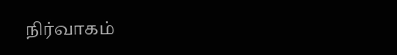நிர்வாகம்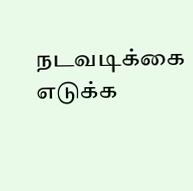நடவடிக்கை எடுக்க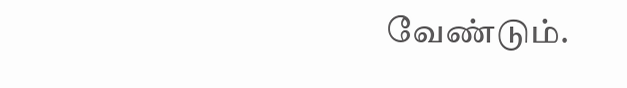வேண்டும்.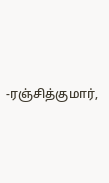-ரஞ்சித்குமார்,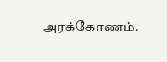அரக்கோணம்.